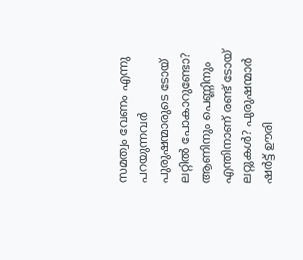സമത്വം വേണം എന്നു പറയുന്നവര്‍ പുരുഷന്മാരുടെ ടോയ് ലറ്റില്‍ പോകാറുണ്ടോ? ആണിനും പെണ്ണിനും എന്തിനാണ് രണ്ട് ടോയ് ലറ്റുകള്‍? പുരുഷന്മാര്‍ ഷര്‍ട്ട് ഊരി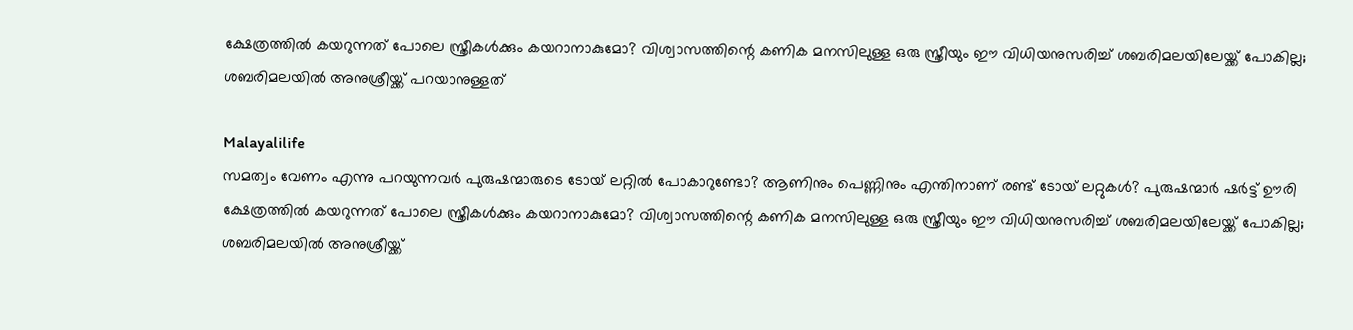ക്ഷേത്രത്തില്‍ കയറുന്നത് പോലെ സ്ത്രീകള്‍ക്കും കയറാനാകുമോ? വിശ്വാസത്തിന്റെ കണിക മനസിലുള്ള ഒരു സ്ത്രീയും ഈ വിധിയനുസരിച്ച് ശബരിമലയിലേയ്ക്ക് പോകില്ല;  ശബരിമലയില്‍ അനുശ്രീയ്ക്ക് പറയാനുള്ളത്

Malayalilife
സമത്വം വേണം എന്നു പറയുന്നവര്‍ പുരുഷന്മാരുടെ ടോയ് ലറ്റില്‍ പോകാറുണ്ടോ? ആണിനും പെണ്ണിനും എന്തിനാണ് രണ്ട് ടോയ് ലറ്റുകള്‍? പുരുഷന്മാര്‍ ഷര്‍ട്ട് ഊരി ക്ഷേത്രത്തില്‍ കയറുന്നത് പോലെ സ്ത്രീകള്‍ക്കും കയറാനാകുമോ? വിശ്വാസത്തിന്റെ കണിക മനസിലുള്ള ഒരു സ്ത്രീയും ഈ വിധിയനുസരിച്ച് ശബരിമലയിലേയ്ക്ക് പോകില്ല;  ശബരിമലയില്‍ അനുശ്രീയ്ക്ക്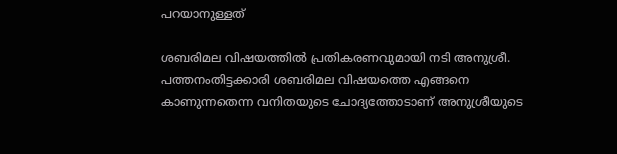പറയാനുള്ളത്

ശബരിമല വിഷയത്തില്‍ പ്രതികരണവുമായി നടി അനുശ്രീ. പത്തനംതിട്ടക്കാരി ശബരിമല വിഷയത്തെ എങ്ങനെ കാണുന്നതെന്ന വനിതയുടെ ചോദ്യത്തോടാണ് അനുശ്രീയുടെ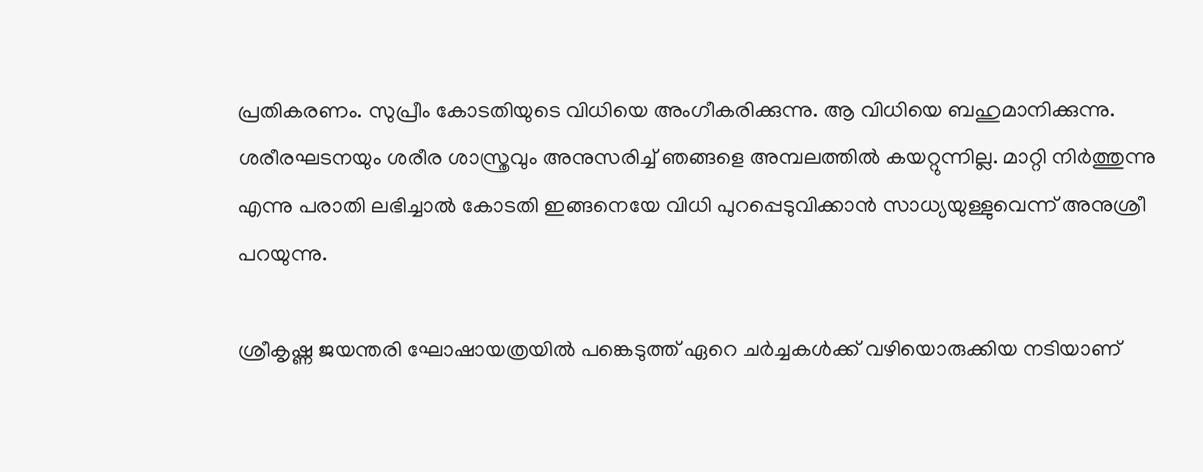പ്രതികരണം. സുപ്രീം കോടതിയുടെ വിധിയെ അംഗീകരിക്കുന്നു. ആ വിധിയെ ബഹുമാനിക്കുന്നു. ശരീരഘടനയും ശരീര ശാസ്ത്രവും അനുസരിച്ച് ഞങ്ങളെ അമ്പലത്തില്‍ കയറ്റുന്നില്ല. മാറ്റി നിര്‍ത്തുന്നു എന്നു പരാതി ലഭിച്ചാല്‍ കോടതി ഇങ്ങനെയേ വിധി പുറപ്പെടുവിക്കാന്‍ സാധ്യയുള്ളുവെന്ന് അനുശ്രീ പറയുന്നു.

ശ്രീകൃഷ്ണ ജയന്തരി ഘോഷായത്രയില്‍ പങ്കെടുത്ത് ഏറെ ചര്‍ച്ചകള്‍ക്ക് വഴിയൊരുക്കിയ നടിയാണ്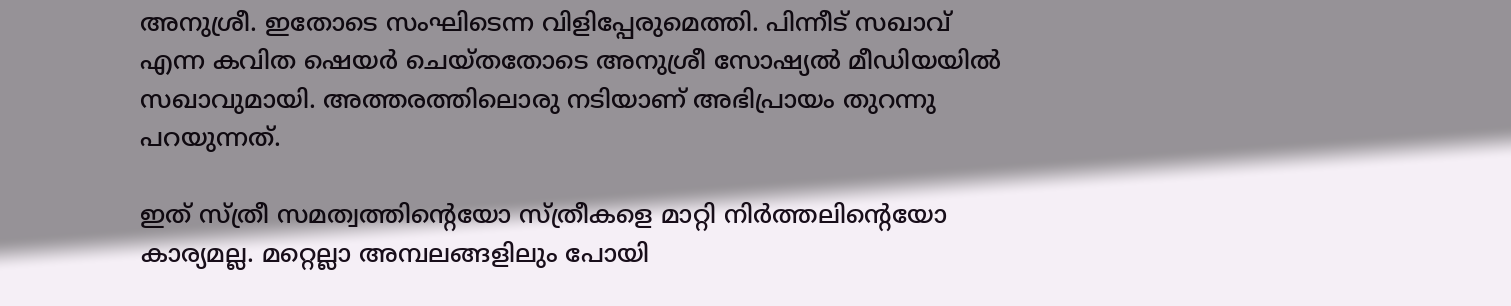അനുശ്രീ. ഇതോടെ സംഘിടെന്ന വിളിപ്പേരുമെത്തി. പിന്നീട് സഖാവ് എന്ന കവിത ഷെയര്‍ ചെയ്തതോടെ അനുശ്രീ സോഷ്യല്‍ മീഡിയയില്‍ സഖാവുമായി. അത്തരത്തിലൊരു നടിയാണ് അഭിപ്രായം തുറന്നു പറയുന്നത്.

ഇത് സ്ത്രീ സമത്വത്തിന്റെയോ സ്ത്രീകളെ മാറ്റി നിര്‍ത്തലിന്റെയോ കാര്യമല്ല. മറ്റെല്ലാ അമ്പലങ്ങളിലും പോയി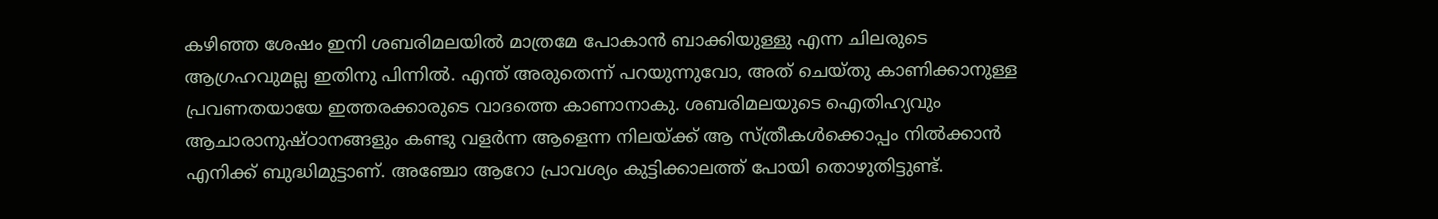കഴിഞ്ഞ ശേഷം ഇനി ശബരിമലയില്‍ മാത്രമേ പോകാന്‍ ബാക്കിയുള്ളു എന്ന ചിലരുടെ ആഗ്രഹവുമല്ല ഇതിനു പിന്നില്‍. എന്ത് അരുതെന്ന് പറയുന്നുവോ, അത് ചെയ്തു കാണിക്കാനുള്ള പ്രവണതയായേ ഇത്തരക്കാരുടെ വാദത്തെ കാണാനാകു. ശബരിമലയുടെ ഐതിഹ്യവും ആചാരാനുഷ്ഠാനങ്ങളും കണ്ടു വളര്‍ന്ന ആളെന്ന നിലയ്ക്ക് ആ സ്ത്രീകള്‍ക്കൊപ്പം നില്‍ക്കാന്‍ എനിക്ക് ബുദ്ധിമുട്ടാണ്. അഞ്ചോ ആറോ പ്രാവശ്യം കുട്ടിക്കാലത്ത് പോയി തൊഴുതിട്ടുണ്ട്.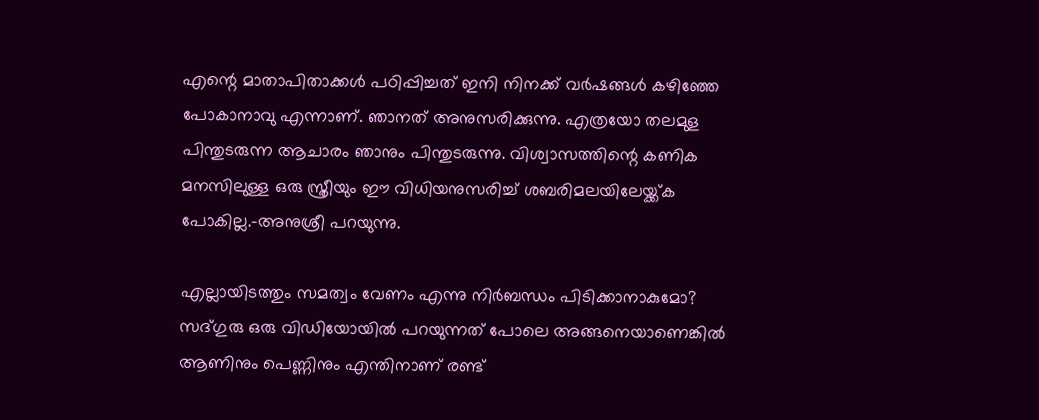എന്റെ മാതാപിതാക്കള്‍ പഠിപ്പിച്ചത് ഇനി നിനക്ക് വര്‍ഷങ്ങള്‍ കഴിഞ്ഞേ പോകാനാവു എന്നാണ്. ഞാനത് അനുസരിക്കുന്നു. എത്രയോ തലമുള പിന്തുടരുന്ന ആചാരം ഞാനും പിന്തുടരുന്നു. വിശ്വാസത്തിന്റെ കണിക മനസിലുള്ള ഒരു സ്ത്രീയും ഈ വിധിയനുസരിച്ച് ശബരിമലയിലേയ്ക്ക്ക പോകില്ല.-അനുശ്രീ പറയുന്നു.

എല്ലായിടത്തും സമത്വം വേണം എന്നു നിര്‍ബന്ധം പിടിക്കാനാകുമോ? സദ്ഗുരു ഒരു വിഡിയോയില്‍ പറയുന്നത് പോലെ അങ്ങനെയാണെങ്കില്‍ ആണിനും പെണ്ണിനും എന്തിനാണ് രണ്ട്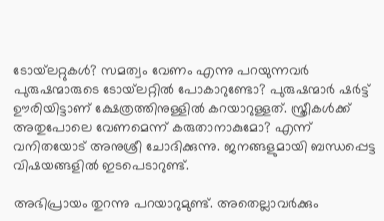ടോയ്‌ലറ്റുകള്‍? സമത്വം വേണം എന്നു പറയുന്നവര്‍ പുരുഷന്മാരുടെ ടോയ്‌ലറ്റില്‍ പോകാറുണ്ടോ? പുരുഷന്മാര്‍ ഷര്‍ട്ട് ഊരിയിട്ടാണ് ക്ഷേത്രത്തിനുള്ളില്‍ കറയാറുള്ളത്. സ്ത്രീകള്‍ക്ക് അതുപോലെ വേണമെന്ന് കരുതാനാകുമോ? എന്ന് വനിതയോട് അനുശ്രീ ചോദിക്കുന്നു. ജനങ്ങളുമായി ബന്ധപ്പെട്ട വിഷയങ്ങളില്‍ ഇടപെടാറുണ്ട്.

അഭിപ്രായം തുറന്നു പറയാറുമുണ്ട്. അതെല്ലാവര്‍ക്കും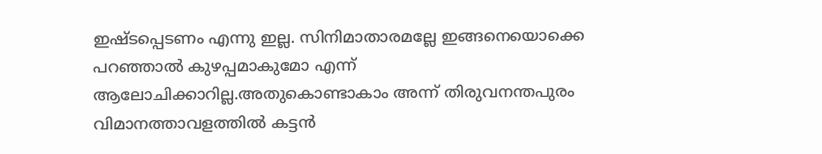ഇഷ്ടപ്പെടണം എന്നു ഇല്ല. സിനിമാതാരമല്ലേ ഇങ്ങനെയൊക്കെ പറഞ്ഞാല്‍ കുഴപ്പമാകുമോ എന്ന് ആലോചിക്കാറില്ല.അതുകൊണ്ടാകാം അന്ന് തിരുവനന്തപുരം വിമാനത്താവളത്തില്‍ കട്ടന്‍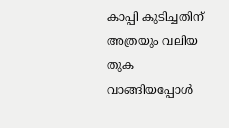കാപ്പി കുടിച്ചതിന് അത്രയും വലിയ തുക വാങ്ങിയപ്പോള്‍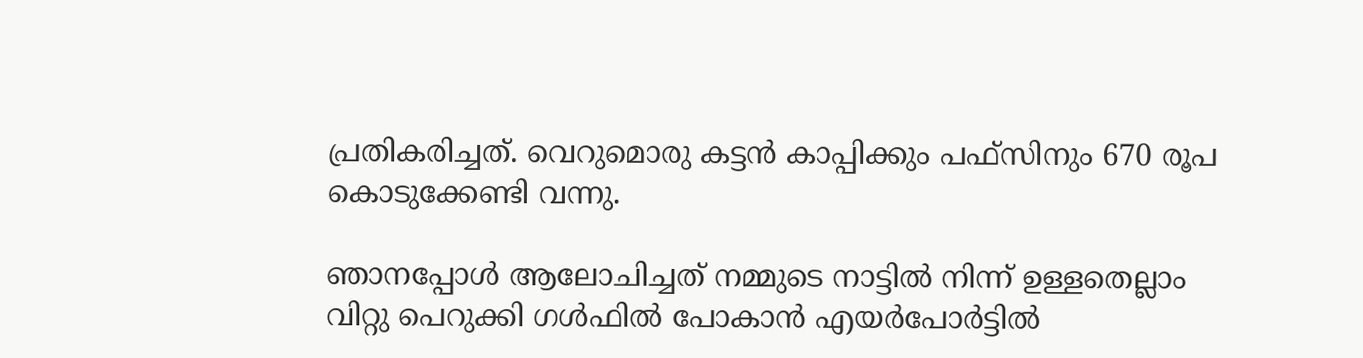പ്രതികരിച്ചത്. വെറുമൊരു കട്ടന്‍ കാപ്പിക്കും പഫ്‌സിനും 670 രൂപ കൊടുക്കേണ്ടി വന്നു.

ഞാനപ്പോള്‍ ആലോചിച്ചത് നമ്മുടെ നാട്ടില്‍ നിന്ന് ഉള്ളതെല്ലാം വിറ്റു പെറുക്കി ഗള്‍ഫില്‍ പോകാന്‍ എയര്‍പോര്‍ട്ടില്‍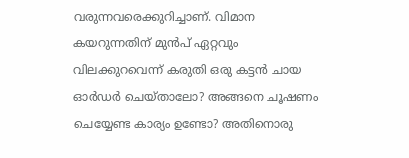വരുന്നവരെക്കുറിച്ചാണ്. വിമാന കയറുന്നതിന് മുന്‍പ് ഏറ്റവും വിലക്കുറവെന്ന് കരുതി ഒരു കട്ടന്‍ ചായ ഓര്‍ഡര്‍ ചെയ്താലോ? അങ്ങനെ ചൂഷണം ചെയ്യേണ്ട കാര്യം ഉണ്ടോ? അതിനൊരു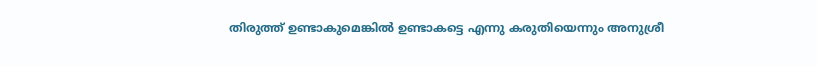തിരുത്ത് ഉണ്ടാകുമെങ്കില്‍ ഉണ്ടാകട്ടെ എന്നു കരുതിയെന്നും അനുശ്രീ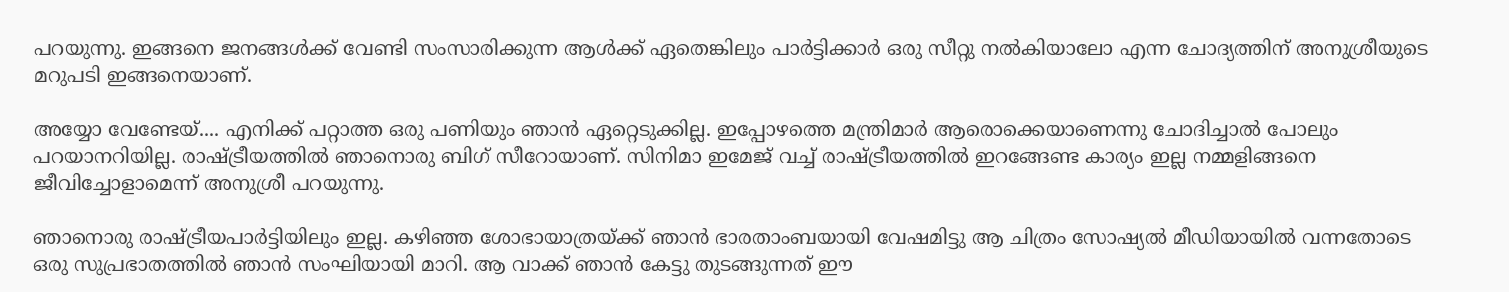പറയുന്നു. ഇങ്ങനെ ജനങ്ങള്‍ക്ക് വേണ്ടി സംസാരിക്കുന്ന ആള്‍ക്ക് ഏതെങ്കിലും പാര്‍ട്ടിക്കാര്‍ ഒരു സീറ്റു നല്‍കിയാലോ എന്ന ചോദ്യത്തിന് അനുശ്രീയുടെ മറുപടി ഇങ്ങനെയാണ്.

അയ്യോ വേണ്ടേയ്.... എനിക്ക് പറ്റാത്ത ഒരു പണിയും ഞാന്‍ ഏറ്റെടുക്കില്ല. ഇപ്പോഴത്തെ മന്ത്രിമാര്‍ ആരൊക്കെയാണെന്നു ചോദിച്ചാല്‍ പോലും പറയാനറിയില്ല. രാഷ്ട്രീയത്തില്‍ ഞാനൊരു ബിഗ് സീറോയാണ്. സിനിമാ ഇമേജ് വച്ച് രാഷ്ട്രീയത്തില്‍ ഇറങ്ങേണ്ട കാര്യം ഇല്ല നമ്മളിങ്ങനെ ജീവിച്ചോളാമെന്ന് അനുശ്രീ പറയുന്നു.

ഞാനൊരു രാഷ്ട്രീയപാര്‍ട്ടിയിലും ഇല്ല. കഴിഞ്ഞ ശോഭായാത്രയ്ക്ക് ഞാന്‍ ഭാരതാംബയായി വേഷമിട്ടു ആ ചിത്രം സോഷ്യല്‍ മീഡിയായില്‍ വന്നതോടെ ഒരു സുപ്രഭാതത്തില്‍ ഞാന്‍ സംഘിയായി മാറി. ആ വാക്ക് ഞാന്‍ കേട്ടു തുടങ്ങുന്നത് ഈ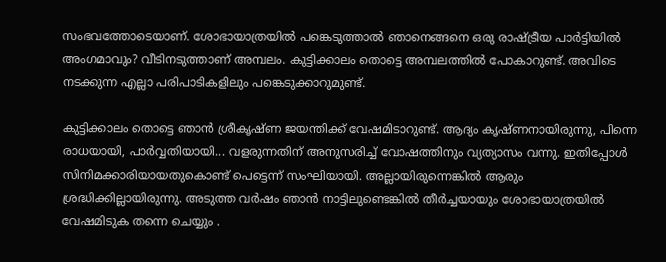സംഭവത്തോടെയാണ്. ശോഭായാത്രയില്‍ പങ്കെടുത്താല്‍ ഞാനെങ്ങനെ ഒരു രാഷ്ട്രീയ പാര്‍ട്ടിയില്‍ അംഗമാവും? വീടിനടുത്താണ് അമ്പലം. കുട്ടിക്കാലം തൊട്ടെ അമ്പലത്തില്‍ പോകാറുണ്ട്. അവിടെ നടക്കുന്ന എല്ലാ പരിപാടികളിലും പങ്കെടുക്കാറുമുണ്ട്.

കുട്ടിക്കാലം തൊട്ടെ ഞാന്‍ ശ്രീകൃഷ്ണ ജയന്തിക്ക് വേഷമിടാറുണ്ട്. ആദ്യം കൃഷ്ണനായിരുന്നു, പിന്നെ രാധയായി, പാര്‍വ്വതിയായി... വളരുന്നതിന് അനുസരിച്ച് വോഷത്തിനും വ്യത്യാസം വന്നു. ഇതിപ്പോള്‍ സിനിമക്കാരിയായതുകൊണ്ട് പെട്ടെന്ന് സംഘിയായി. അല്ലായിരുന്നെങ്കില്‍ ആരും ശ്രദ്ധിക്കില്ലായിരുന്നു. അടുത്ത വര്‍ഷം ഞാന്‍ നാട്ടിലുണ്ടെങ്കില്‍ തീര്‍ച്ചയായും ശോഭായാത്രയില്‍ വേഷമിടുക തന്നെ ചെയ്യും .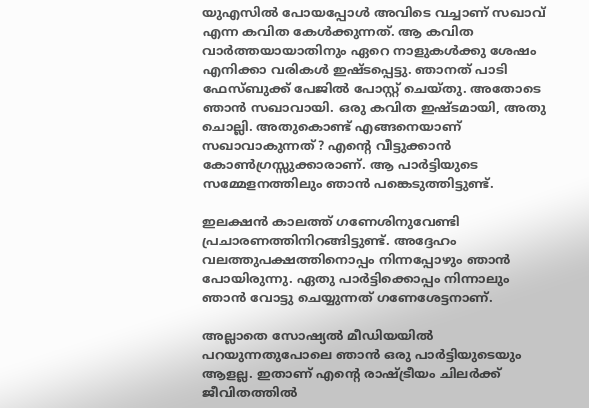യുഎസില്‍ പോയപ്പോള്‍ അവിടെ വച്ചാണ് സഖാവ് എന്ന കവിത കേള്‍ക്കുന്നത്. ആ കവിത വാര്‍ത്തയായാതിനും ഏറെ നാളുകള്‍ക്കു ശേഷം എനിക്കാ വരികള്‍ ഇഷ്ടപ്പെട്ടു. ഞാനത് പാടി ഫേസ്ബുക്ക് പേജില്‍ പോസ്റ്റ് ചെയ്തു. അതോടെ ഞാന്‍ സഖാവായി. ഒരു കവിത ഇഷ്ടമായി, അതു ചൊല്ലി. അതുകൊണ്ട് എങ്ങനെയാണ് സഖാവാകുന്നത്? എന്റെ വീട്ടുക്കാന്‍ കോണ്‍ഗ്രസ്സുക്കാരാണ്. ആ പാര്‍ട്ടിയുടെ സമ്മേളനത്തിലും ഞാന്‍ പങ്കെടുത്തിട്ടുണ്ട്.

ഇലക്ഷന്‍ കാലത്ത് ഗണേശിനുവേണ്ടി പ്രചാരണത്തിനിറങ്ങിട്ടുണ്ട്. അദ്ദേഹം വലത്തുപക്ഷത്തിനൊപ്പം നിന്നപ്പോഴും ഞാന്‍ പോയിരുന്നു. ഏതു പാര്‍ട്ടിക്കൊപ്പം നിന്നാലും ഞാന്‍ വോട്ടു ചെയ്യുന്നത് ഗണേശേട്ടനാണ്.

അല്ലാതെ സോഷ്യല്‍ മീഡിയയില്‍ പറയുന്നതുപോലെ ഞാന്‍ ഒരു പാര്‍ട്ടിയുടെയും ആളല്ല. ഇതാണ് എന്റെ രാഷ്ട്രീയം ചിലര്‍ക്ക് ജീവിതത്തില്‍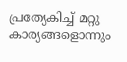പ്രത്യേകിച്ച് മറ്റു കാര്യങ്ങളൊന്നും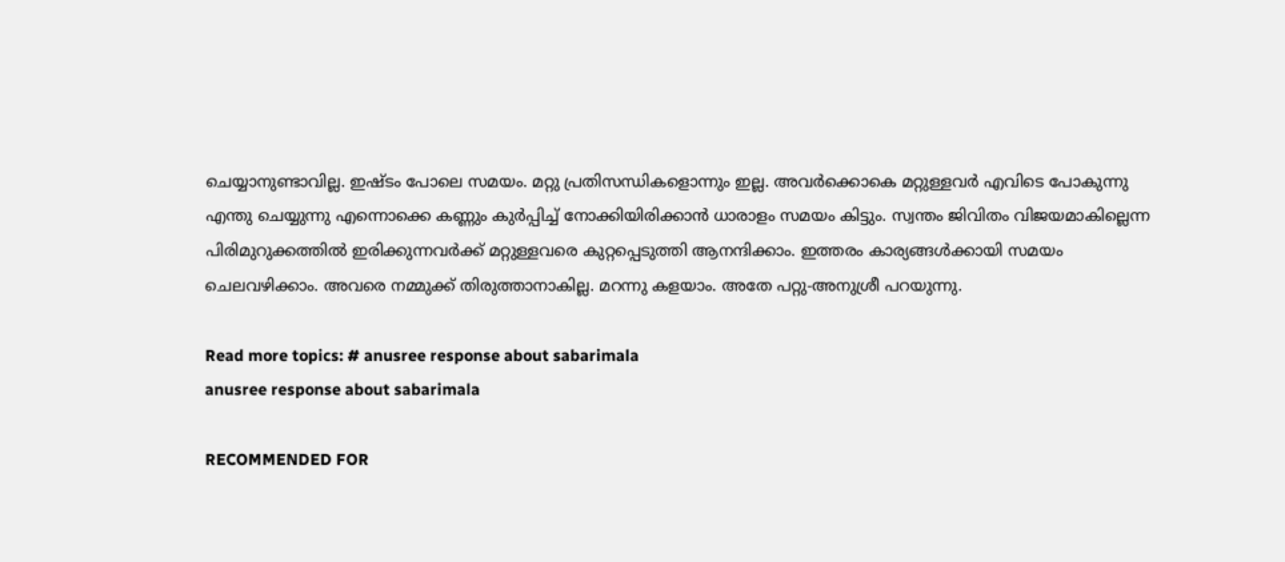ചെയ്യാനുണ്ടാവില്ല. ഇഷ്ടം പോലെ സമയം. മറ്റു പ്രതിസന്ധികളൊന്നും ഇല്ല. അവര്‍ക്കൊകെ മറ്റുള്ളവര്‍ എവിടെ പോകുന്നു എന്തു ചെയ്യുന്നു എന്നൊക്കെ കണ്ണും കുര്‍പ്പിച്ച് നോക്കിയിരിക്കാന്‍ ധാരാളം സമയം കിട്ടും. സ്വന്തം ജിവിതം വിജയമാകില്ലെന്ന പിരിമുറുക്കത്തില്‍ ഇരിക്കുന്നവര്‍ക്ക് മറ്റുള്ളവരെ കുറ്റപ്പെടുത്തി ആനന്ദിക്കാം. ഇത്തരം കാര്യങ്ങള്‍ക്കായി സമയം ചെലവഴിക്കാം. അവരെ നമ്മുക്ക് തിരുത്താനാകില്ല. മറന്നു കളയാം. അതേ പറ്റു-അനുശ്രീ പറയുന്നു.

Read more topics: # anusree response about sabarimala
anusree response about sabarimala

RECOMMENDED FOR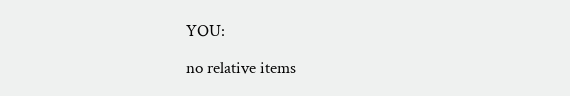YOU:

no relative items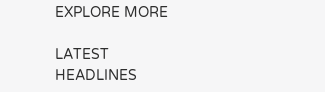EXPLORE MORE

LATEST HEADLINES